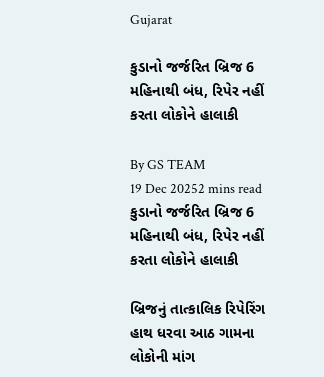Gujarat

કુડાનો જર્જરિત બ્રિજ 6 મહિનાથી બંધ, રિપેર નહીં કરતા લોકોને હાલાકી

By GS TEAM
19 Dec 20252 mins read
કુડાનો જર્જરિત બ્રિજ 6 મહિનાથી બંધ, રિપેર નહીં કરતા લોકોને હાલાકી

બ્રિજનું તાત્કાલિક રિપેરિંગ હાથ ધરવા આઠ ગામના લોકોની માંગ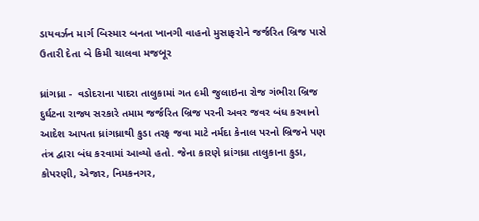ડાયવર્ઝન માર્ગ બિસ્માર બનતા ખાનગી વાહનો મુસાફરોને જર્જરિત બ્રિજ પાસે ઉતારી દેતા બે કિમી ચાલવા મજબૂર

ધ્રાંગધ્રા -  વડોદરાના પાદરા તાલુકામાં ગત ૯મી જુલાઇના રોજ ગંભીરા બ્રિજ દુર્ઘટના રાજ્ય સરકારે તમામ જર્જરિત બ્રિજ પરની અવર જવર બંધ કરવાનો આદેશ આપતા ધ્રાંગધ્રાથી કુડા તરફ જવા માટે નર્મદા કેનાલ પરનો બ્રિજને પણ તંત્ર દ્વારા બંધ કરવામાં આવ્યો હતો. જેના કારણે ધ્રાંગધ્રા તાલુકાના કુડા, કોપરણી, એજાર, નિમકનગર,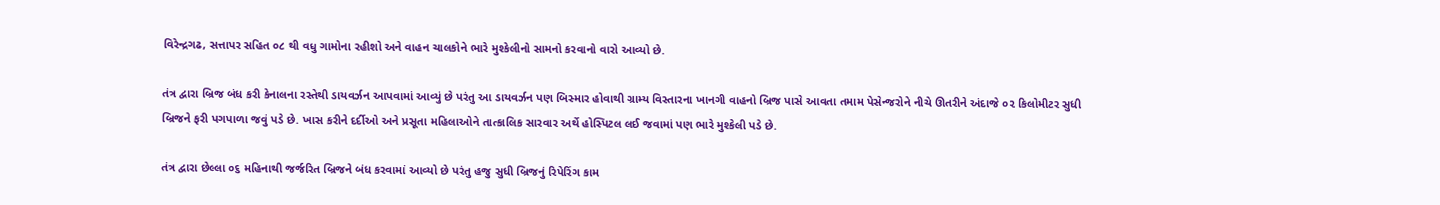વિરેન્દ્રગઢ, સત્તાપર સહિત ૦૮ થી વધુ ગામોના રહીશો અને વાહન ચાલકોને ભારે મુશ્કેલીનો સામનો કરવાનો વારો આવ્યો છે.

તંત્ર દ્વારા બ્રિજ બંધ કરી કેનાલના રસ્તેથી ડાયવર્ઝન આપવામાં આવ્યું છે પરંતુ આ ડાયવર્ઝન પણ બિસ્માર હોવાથી ગ્રામ્ય વિસ્તારના ખાનગી વાહનો બ્રિજ પાસે આવતા તમામ પેસેન્જરોને નીચે ઊતરીને અંદાજે ૦૨ કિલોમીટર સુધી બ્રિજને ફરી પગપાળા જવું પડે છે. ખાસ કરીને દર્દીઓ અને પ્રસૂતા મહિલાઓને તાત્કાલિક સારવાર અર્થે હોસ્પિટલ લઈ જવામાં પણ ભારે મુશ્કેલી પડે છે.

તંત્ર દ્વારા છેલ્લા ૦૬ મહિનાથી જર્જરિત બ્રિજને બંધ કરવામાં આવ્યો છે પરંતુ હજુ સુધી બ્રિજનું રિપેરિંગ કામ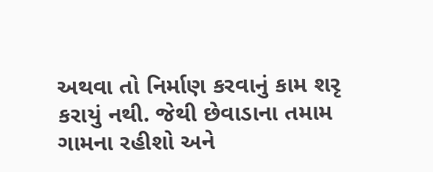અથવા તો નિર્માણ કરવાનું કામ શરૃ કરાયું નથી. જેથી છેવાડાના તમામ ગામના રહીશો અને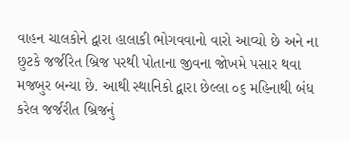વાહન ચાલકોને દ્વારા હાલાકી ભોગવવાનો વારો આવ્યો છે અને ના છુટકે જર્જરિત બ્રિજ પરથી પોતાના જીવના જોખમે પસાર થવા મજબુર બન્યા છે. આથી સ્થાનિકો દ્વારા છેલ્લા ૦૬ મહિનાથી બંધ કરેલ જર્જરીત બ્રિજનું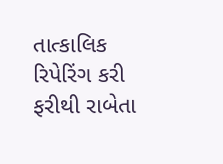તાત્કાલિક રિપેરિંગ કરી ફરીથી રાબેતા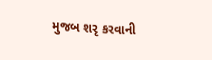મુજબ શરૃ કરવાની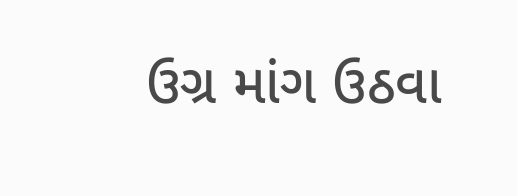ઉગ્ર માંગ ઉઠવા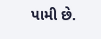પામી છે.